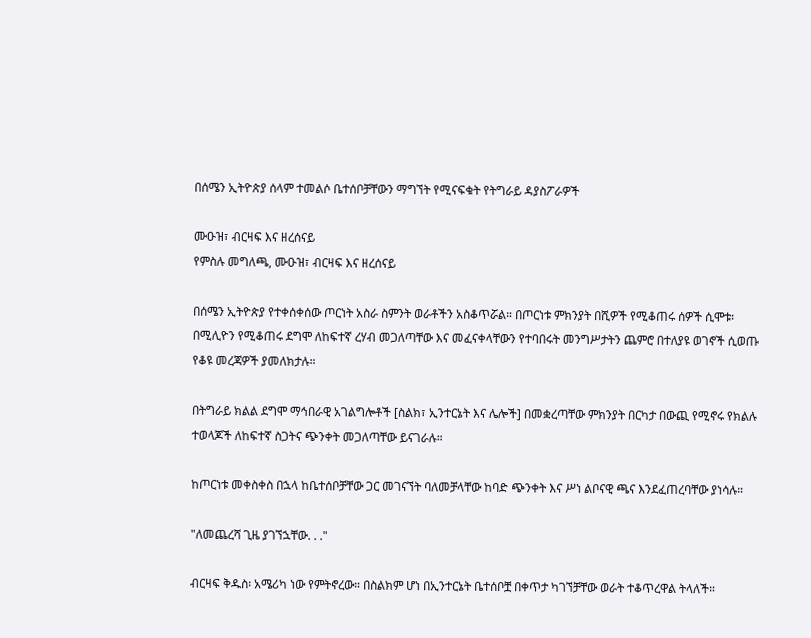በሰሜን ኢትዮጵያ ሰላም ተመልሶ ቤተሰቦቻቸውን ማግኘት የሚናፍቁት የትግራይ ዳያስፖራዎች

ሙዑዝ፣ ብርዛፍ እና ዘረሰናይ
የምስሉ መግለጫ, ሙዑዝ፣ ብርዛፍ እና ዘረሰናይ

በሰሜን ኢትዮጵያ የተቀሰቀሰው ጦርነት አስራ ስምንት ወራቶችን አስቆጥሯል። በጦርነቱ ምክንያት በሺዎች የሚቆጠሩ ሰዎች ሲሞቱ፡ በሚሊዮን የሚቆጠሩ ደግሞ ለከፍተኛ ረሃብ መጋለጣቸው እና መፈናቀላቸውን የተባበሩት መንግሥታትን ጨምሮ በተለያዩ ወገኖች ሲወጡ የቆዩ መረጃዎች ያመለክታሉ።

በትግራይ ክልል ደግሞ ማኅበራዊ አገልግሎቶች [ስልክ፣ ኢንተርኔት እና ሌሎች] በመቋረጣቸው ምክንያት በርካታ በውጪ የሚኖሩ የክልሉ ተወላጆች ለከፍተኛ ስጋትና ጭንቀት መጋለጣቸው ይናገራሉ።

ከጦርነቱ መቀስቀስ በኋላ ከቤተሰቦቻቸው ጋር መገናኘት ባለመቻላቸው ከባድ ጭንቀት እና ሥነ ልቦናዊ ጫና እንደፈጠረባቸው ያነሳሉ።

"ለመጨረሻ ጊዜ ያገኘኋቸው. . ."

ብርዛፍ ቅዱስ፡ አሜሪካ ነው የምትኖረው። በስልክም ሆነ በኢንተርኔት ቤተሰቦቿ በቀጥታ ካገኘቻቸው ወራት ተቆጥረዋል ትላለች።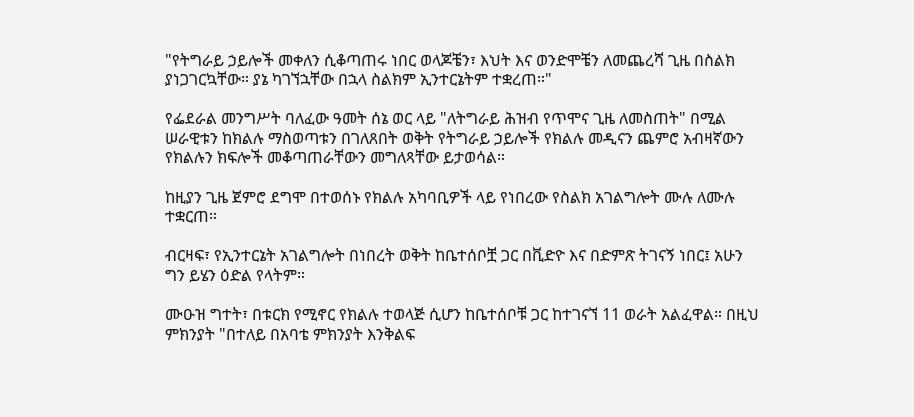"የትግራይ ኃይሎች መቀለን ሲቆጣጠሩ ነበር ወላጆቼን፣ እህት እና ወንድሞቼን ለመጨረሻ ጊዜ በስልክ ያነጋገርኳቸው። ያኔ ካገኘኋቸው በኋላ ስልክም ኢንተርኔትም ተቋረጠ።"

የፌደራል መንግሥት ባለፈው ዓመት ሰኔ ወር ላይ "ለትግራይ ሕዝብ የጥሞና ጊዜ ለመስጠት" በሚል ሠራዊቱን ከክልሉ ማስወጣቱን በገለጸበት ወቅት የትግራይ ኃይሎች የክልሉ መዲናን ጨምሮ አብዛኛውን የክልሉን ክፍሎች መቆጣጠራቸውን መግለጻቸው ይታወሳል።

ከዚያን ጊዜ ጀምሮ ደግሞ በተወሰኑ የክልሉ አካባቢዎች ላይ የነበረው የስልክ አገልግሎት ሙሉ ለሙሉ ተቋርጠ።

ብርዛፍ፣ የኢንተርኔት አገልግሎት በነበረት ወቅት ከቤተሰቦቿ ጋር በቪድዮ እና በድምጽ ትገናኝ ነበር፤ አሁን ግን ይሄን ዕድል የላትም።

ሙዑዝ ግተት፣ በቱርክ የሚኖር የክልሉ ተወላጅ ሲሆን ከቤተሰቦቹ ጋር ከተገናኘ 11 ወራት አልፈዋል። በዚህ ምክንያት "በተለይ በአባቴ ምክንያት እንቅልፍ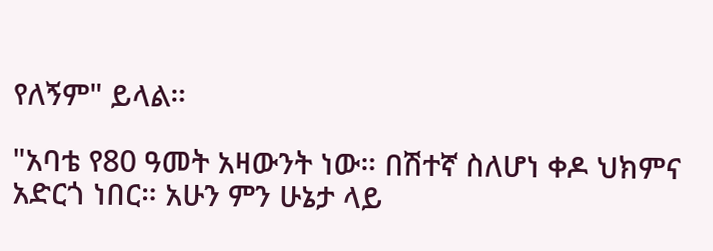የለኝም" ይላል።

"አባቴ የ80 ዓመት አዛውንት ነው። በሽተኛ ስለሆነ ቀዶ ህክምና አድርጎ ነበር። አሁን ምን ሁኔታ ላይ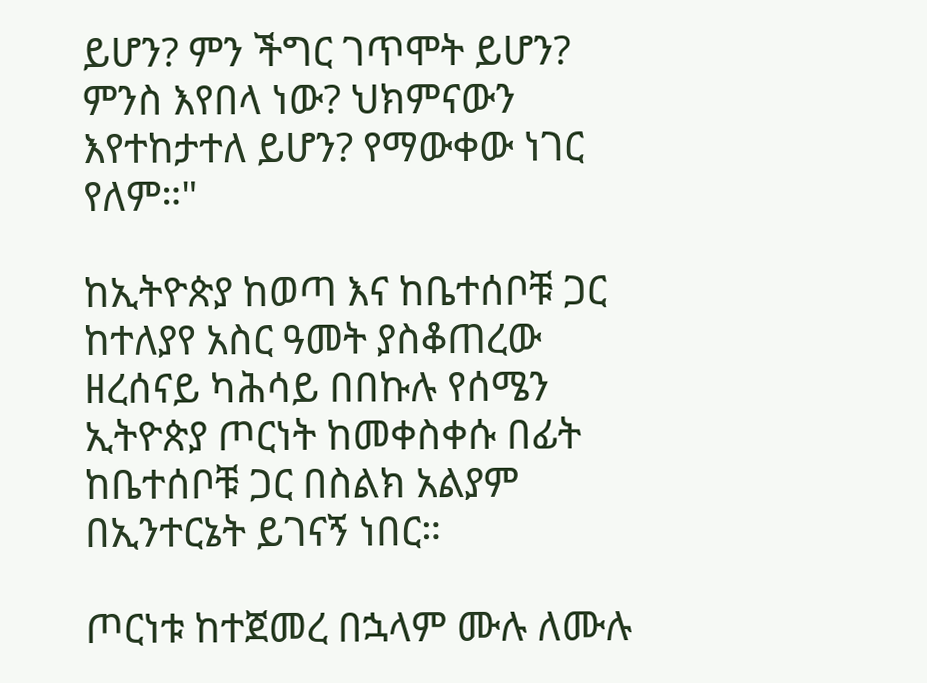ይሆን? ምን ችግር ገጥሞት ይሆን? ምንስ እየበላ ነው? ህክምናውን እየተከታተለ ይሆን? የማውቀው ነገር የለም።"

ከኢትዮጵያ ከወጣ እና ከቤተሰቦቹ ጋር ከተለያየ አስር ዓመት ያስቆጠረው ዘረሰናይ ካሕሳይ በበኩሉ የሰሜን ኢትዮጵያ ጦርነት ከመቀስቀሱ በፊት ከቤተሰቦቹ ጋር በስልክ አልያም በኢንተርኔት ይገናኝ ነበር።

ጦርነቱ ከተጀመረ በኋላም ሙሉ ለሙሉ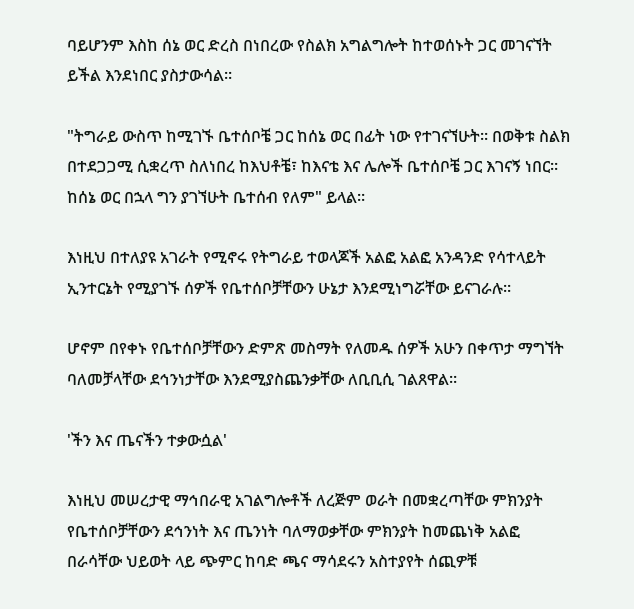ባይሆንም እስከ ሰኔ ወር ድረስ በነበረው የስልክ አግልግሎት ከተወሰኑት ጋር መገናኘት ይችል እንደነበር ያስታውሳል።

"ትግራይ ውስጥ ከሚገኙ ቤተሰቦቼ ጋር ከሰኔ ወር በፊት ነው የተገናኘሁት። በወቅቱ ስልክ በተደጋጋሚ ሲቋረጥ ስለነበረ ከእህቶቼ፣ ከእናቴ እና ሌሎች ቤተሰቦቼ ጋር እገናኝ ነበር። ከሰኔ ወር በኋላ ግን ያገኘሁት ቤተሰብ የለም" ይላል።

እነዚህ በተለያዩ አገራት የሚኖሩ የትግራይ ተወላጆች አልፎ አልፎ አንዳንድ የሳተላይት ኢንተርኔት የሚያገኙ ሰዎች የቤተሰቦቻቸውን ሁኔታ እንደሚነግሯቸው ይናገራሉ።

ሆኖም በየቀኑ የቤተሰቦቻቸውን ድምጽ መስማት የለመዱ ሰዎች አሁን በቀጥታ ማግኘት ባለመቻላቸው ደኅንነታቸው እንደሚያስጨንቃቸው ለቢቢሲ ገልጸዋል።

'ችን እና ጤናችን ተቃውሷል'

እነዚህ መሠረታዊ ማኅበራዊ አገልግሎቶች ለረጅም ወራት በመቋረጣቸው ምክንያት የቤተሰቦቻቸውን ደኅንነት እና ጤንነት ባለማወቃቸው ምክንያት ከመጨነቅ አልፎ በራሳቸው ህይወት ላይ ጭምር ከባድ ጫና ማሳደሩን አስተያየት ሰጪዎቹ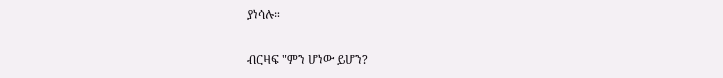ያነሳሉ።

ብርዛፍ "ምን ሆነው ይሆን?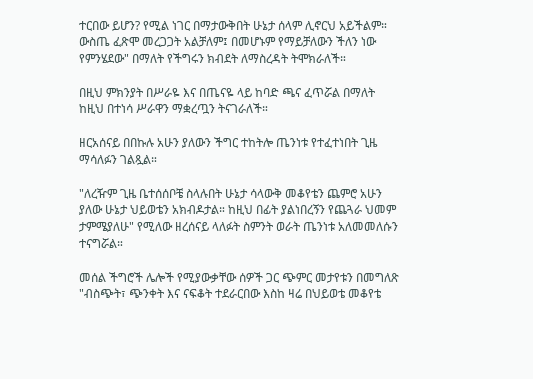ተርበው ይሆን? የሚል ነገር በማታውቅበት ሁኔታ ሰላም ሊኖርህ አይችልም። ውስጤ ፈጽሞ መረጋጋት አልቻለም፤ በመሆኑም የማይቻለውን ችለን ነው የምንሄደው" በማለት የችግሩን ክብደት ለማስረዳት ትሞክራለች።

በዚህ ምክንያት በሥራዬ እና በጤናዬ ላይ ከባድ ጫና ፈጥሯል በማለት ከዚህ በተነሳ ሥራዋን ማቋረጧን ትናገራለች።

ዘርአሰናይ በበኩሉ አሁን ያለውን ችግር ተከትሎ ጤንነቱ የተፈተነበት ጊዜ ማሳለፉን ገልጿል።

"ለረዥም ጊዜ ቤተሰሰቦቼ ስላሉበት ሁኔታ ሳላውቅ መቆየቴን ጨምሮ አሁን ያለው ሁኔታ ህይወቴን አክብዶታል። ከዚህ በፊት ያልነበረኝን የጨጓራ ህመም ታምሜያለሁ" የሚለው ዘረሰናይ ላለፉት ስምንት ወራት ጤንነቱ አለመመለሱን ተናግሯል።

መሰል ችግሮች ሌሎች የሚያውቃቸው ሰዎች ጋር ጭምር መታየቱን በመግለጽ "ብስጭት፣ ጭንቀት እና ናፍቆት ተደራርበው እስከ ዛሬ በህይወቴ መቆየቴ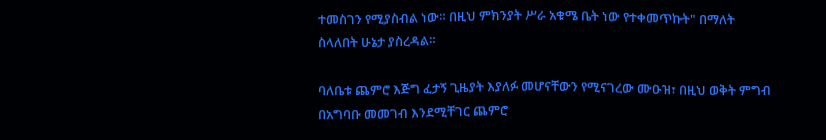ተመስገን የሚያስብል ነው። በዚህ ምክንያት ሥራ አቁሜ ቤት ነው የተቀመጥኩት" በማለት ስላለበት ሁኔታ ያስረዳል።

ባለቤቱ ጨምሮ እጅግ ፈታኝ ጊዜያት እያለፉ መሆናቸውን የሚናገረው ሙዑዝ፣ በዚህ ወቅት ምግብ በአግባቡ መመገብ እንደሚቸገር ጨምሮ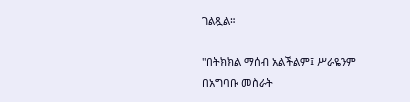ገልጿል።

"በትክክል ማሰብ አልችልም፤ ሥራዬንም በአግባቡ መስራት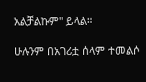አልቻልኩም" ይላል።

ሁሉንም በአገሪቷ ሰላም ተመልሶ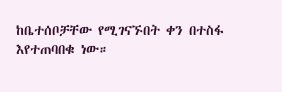ከቤተሰቦቻቸው የሚገናኙበት ቀን በተስፋ እየተጠባበቁ ነው።